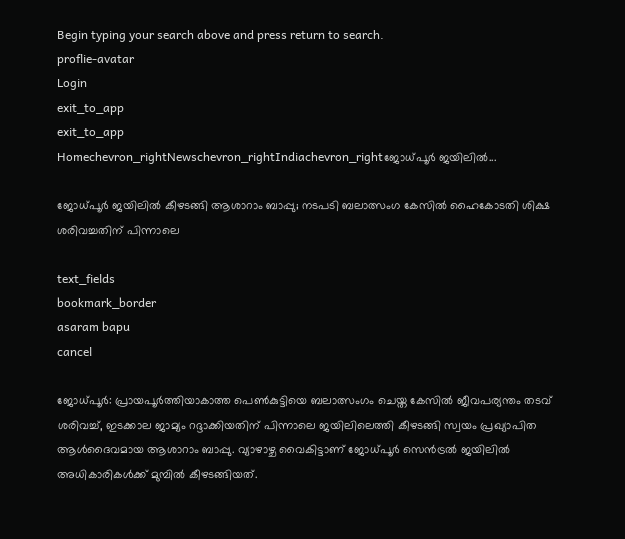Begin typing your search above and press return to search.
proflie-avatar
Login
exit_to_app
exit_to_app
Homechevron_rightNewschevron_rightIndiachevron_rightജോധ്പൂർ ജയിലിൽ...

ജോധ്പൂർ ജയിലിൽ കീഴടങ്ങി ആശാറാം ബാപ്പു; നടപടി ബലാത്സംഗ കേസിൽ ഹൈകോടതി ശിക്ഷ ശരിവച്ചതിന് പിന്നാലെ

text_fields
bookmark_border
asaram bapu
cancel

ജോധ്പൂർ: പ്രായപൂർത്തിയാകാത്ത പെൺകുട്ടിയെ ബലാത്സംഗം ചെയ്ത കേസിൽ ജീവപര്യന്തം തടവ് ശരിവച്ച്, ഇടക്കാല ജാമ്യം റദ്ദാക്കിയതിന് പിന്നാലെ ജയിലിലെത്തി കീഴടങ്ങി സ്വയം പ്രഖ്യാപിത ആൾദൈവമായ ആശാറാം ബാപ്പു. വ്യാഴാഴ്ച വൈകിട്ടാണ് ജോധ്പൂർ സെൻട്രൽ ജയിലിൽ അധികാരികൾക്ക് മുമ്പിൽ കീഴടങ്ങിയത്.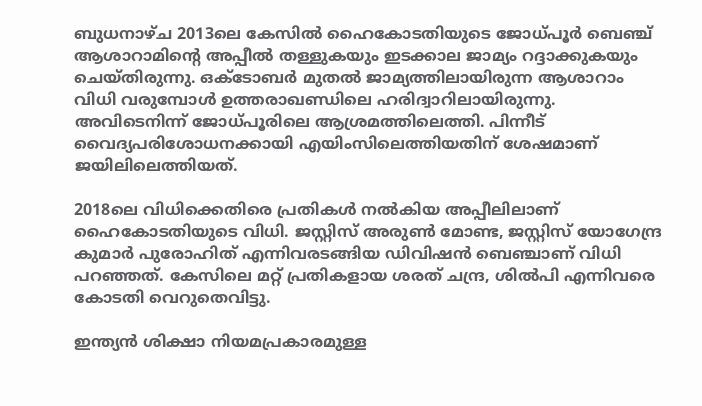ബുധനാഴ്ച 2013ലെ കേസിൽ ഹൈകോടതിയുടെ ജോധ്പൂർ ബെഞ്ച് ആശാറാമിന്റെ അപ്പീൽ തള്ളുകയും ഇടക്കാല ജാമ്യം റദ്ദാക്കുകയും ചെയ്തിരുന്നു. ഒക്ടോബർ മുതൽ ജാമ്യത്തിലായിരുന്ന ആശാറാം വിധി വരുമ്പോൾ ഉത്തരാഖണ്ഡിലെ ഹരിദ്വാറിലായിരുന്നു. അവിടെനിന്ന് ജോധ്പൂരിലെ ആശ്രമത്തിലെത്തി. പിന്നീട് വൈദ്യപരിശോധനക്കായി എയിംസിലെത്തിയതിന് ശേഷമാണ് ജയിലിലെത്തിയത്.

2018ലെ വിധിക്കെതിരെ പ്രതികൾ നൽകിയ അപ്പീലിലാണ് ഹൈകോടതിയുടെ വിധി. ജസ്റ്റിസ് അരുൺ മോണ്ട, ജസ്റ്റിസ് യോഗേന്ദ്ര കുമാർ പുരോഹിത് എന്നിവരടങ്ങിയ ഡിവിഷൻ ബെഞ്ചാണ് വിധി പറഞ്ഞത്. കേസിലെ മറ്റ് പ്രതികളായ ശരത് ചന്ദ്ര, ശിൽപി എന്നിവരെ കോടതി വെറുതെവിട്ടു.

ഇന്ത്യൻ ശിക്ഷാ നിയമപ്രകാരമുള്ള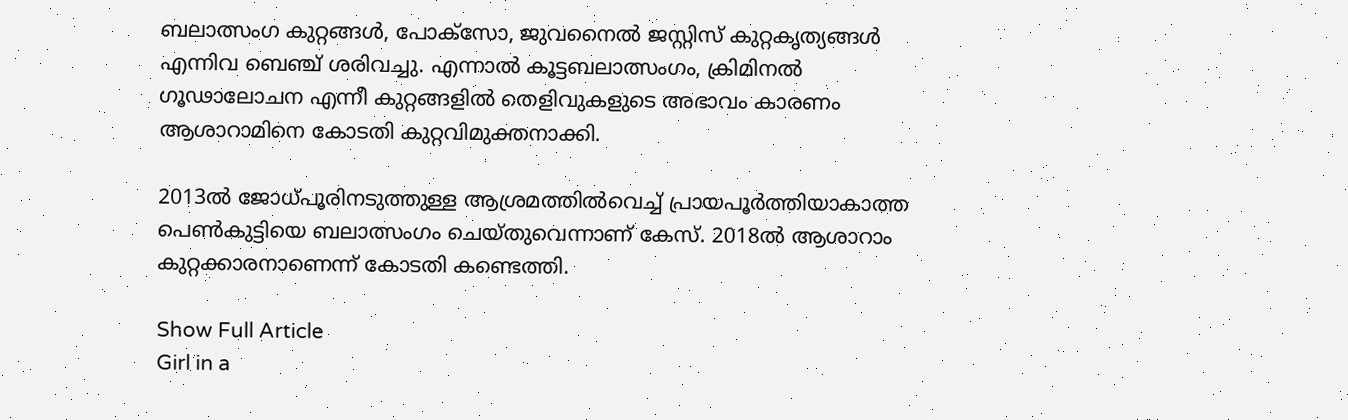ബലാത്സംഗ കുറ്റങ്ങൾ, പോക്സോ, ജുവനൈൽ ജസ്റ്റിസ് കുറ്റകൃത്യങ്ങൾ എന്നിവ ബെഞ്ച് ശരിവച്ചു. എന്നാൽ കൂട്ടബലാത്സംഗം, ക്രിമിനൽ ഗൂഢാലോചന എന്നീ കുറ്റങ്ങളിൽ തെളിവുകളുടെ അഭാവം കാരണം ആശാറാമിനെ കോടതി കുറ്റവിമുക്തനാക്കി.

2013ൽ ജോധ്പൂരിനടുത്തുള്ള ആശ്രമത്തിൽവെച്ച് പ്രായപൂർത്തിയാകാത്ത പെൺകുട്ടിയെ ബലാത്സംഗം ചെയ്തുവെന്നാണ് കേസ്. 2018ൽ ആശാറാം കുറ്റക്കാരനാണെന്ന് കോടതി കണ്ടെത്തി.

Show Full Article
Girl in a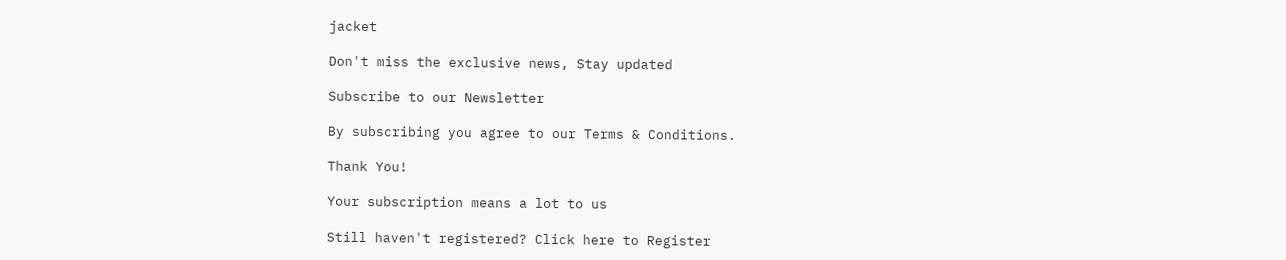jacket

Don't miss the exclusive news, Stay updated

Subscribe to our Newsletter

By subscribing you agree to our Terms & Conditions.

Thank You!

Your subscription means a lot to us

Still haven't registered? Click here to Register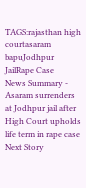TAGS:rajasthan high courtasaram bapuJodhpur JailRape Case
News Summary - Asaram surrenders at Jodhpur jail after High Court upholds life term in rape case
Next Story